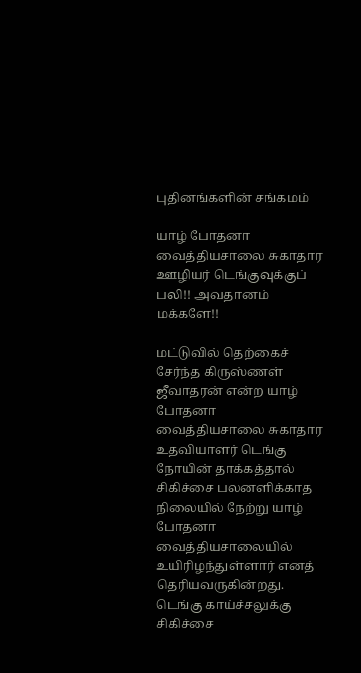புதினங்களின் சங்கமம்

யாழ் போதனா வைத்தியசாலை சுகாதார ஊழியர் டெங்குவுக்குப் பலி!! அவதானம் மக்களே!!

மட்டுவில் தெற்கைச் சேர்ந்த கிருஸ்ணள் ஜீவாதரன் என்ற யாழ் போதனா வைத்தியசாலை சுகாதார உதவியாளர் டெங்கு நோயின் தாக்கத்தால் சிகிச்சை பலனளிக்காத நிலையில் நேற்று யாழ் போதனா வைத்தியசாலையில் உயிரிழந்துள்ளார் எனத் தெரியவருகின்றது. டெங்கு காய்ச்சலுக்கு சிகிச்சை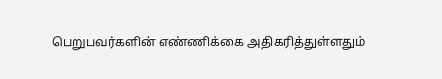பெறுபவர்களின் எண்ணிக்கை அதிகரித்துள்ளதும்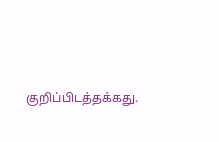குறிப்பிடத்தக்கது.